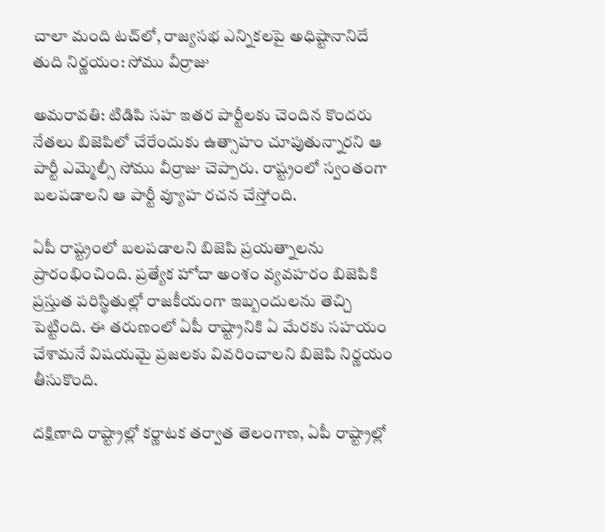చాలా మంది టచ్‌లో, రాజ్యసభ ఎన్నికలపై అధిష్టానానిదే తుది నిర్ణయం: సోము వీర్రాజు

అమరావతి: టిడిపి సహ ఇతర పార్టీలకు చెందిన కొందరు నేతలు బిజెపిలో చేరేందుకు ఉత్సాహం చూపుతున్నారని ఆ పార్టీ ఎమ్మెల్సీ సోము వీర్రాజు చెప్పారు. రాష్ట్రంలో స్వంతంగా బలపడాలని ఆ పార్టీ వ్యూహ రచన చేస్తోంది.

ఏపీ రాష్ట్రంలో బలపడాలని బిజెపి ప్రయత్నాలను ప్రారంభించింది. ప్రత్యేక హోదా అంశం వ్యవహరం బిజెపికి ప్రస్తుత పరిస్థితుల్లో రాజకీయంగా ఇబ్బందులను తెచ్చి పెట్టింది. ఈ తరుణంలో ఏపీ రాష్ట్రానికి ఏ మేరకు సహయం చేశామనే విషయమై ప్రజలకు వివరించాలని బిజెపి నిర్ణయం తీసుకొంది.

దక్షిణాది రాష్ట్రాల్లో కర్ణాటక తర్వాత తెలంగాణ, ఏపీ రాష్ట్రాల్లో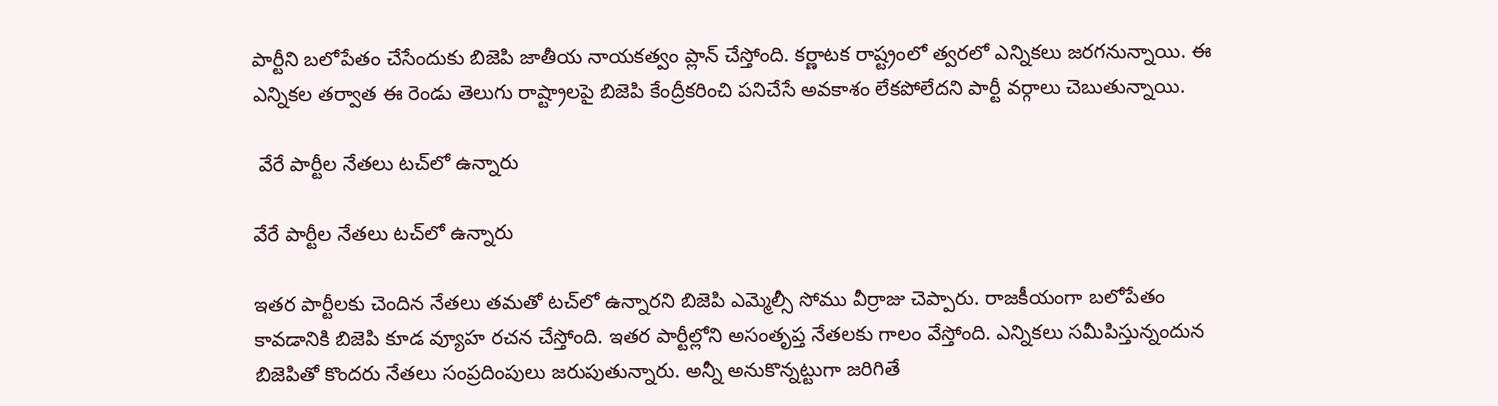పార్టీని బలోపేతం చేసేందుకు బిజెపి జాతీయ నాయకత్వం ప్లాన్ చేస్తోంది. కర్ణాటక రాష్ట్రంలో త్వరలో ఎన్నికలు జరగనున్నాయి. ఈ ఎన్నికల తర్వాత ఈ రెండు తెలుగు రాష్ట్రాలపై బిజెపి కేంద్రీకరించి పనిచేసే అవకాశం లేకపోలేదని పార్టీ వర్గాలు చెబుతున్నాయి.

 వేరే పార్టీల నేతలు టచ్‌లో ఉన్నారు

వేరే పార్టీల నేతలు టచ్‌లో ఉన్నారు

ఇతర పార్టీలకు చెందిన నేతలు తమతో టచ్‌లో ఉన్నారని బిజెపి ఎమ్మెల్సీ సోము వీర్రాజు చెప్పారు. రాజకీయంగా బలోపేతం కావడానికి బిజెపి కూడ వ్యూహ రచన చేస్తోంది. ఇతర పార్టీల్లోని అసంతృప్త నేతలకు గాలం వేస్తోంది. ఎన్నికలు సమీపిస్తున్నందున బిజెపితో కొందరు నేతలు సంప్రదింపులు జరుపుతున్నారు. అన్నీ అనుకొన్నట్టుగా జరిగితే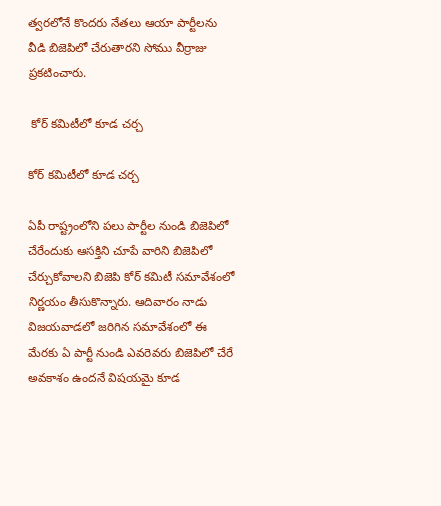త్వరలోనే కొందరు నేతలు ఆయా పార్టీలను వీడి బిజెపిలో చేరుతారని సోము వీర్రాజు ప్రకటించారు.

 కోర్ కమిటీలో కూడ చర్చ

కోర్ కమిటీలో కూడ చర్చ

ఏపీ రాష్ట్రంలోని పలు పార్టీల నుండి బిజెపిలో చేరేందుకు ఆసక్తిని చూపే వారిని బిజెపిలో చేర్చుకోవాలని బిజెపి కోర్ కమిటీ సమావేశంలో నిర్ణయం తీసుకొన్నారు. ఆదివారం నాడు విజయవాడలో జరిగిన సమావేశంలో ఈ మేరకు ఏ పార్టీ నుండి ఎవరెవరు బిజెపిలో చేరే అవకాశం ఉందనే విషయమై కూడ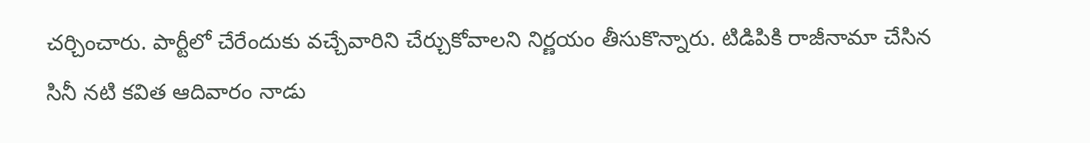చర్చించారు. పార్టీలో చేరేందుకు వచ్చేవారిని చేర్చుకోవాలని నిర్ణయం తీసుకొన్నారు. టిడిపికి రాజీనామా చేసిన సినీ నటి కవిత ఆదివారం నాడు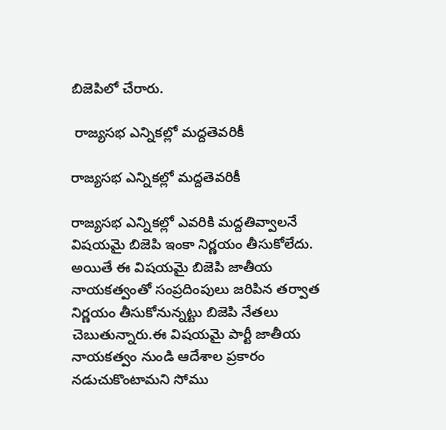బిజెపిలో చేరారు.

 రాజ్యసభ ఎన్నికల్లో మద్దతెవరికీ

రాజ్యసభ ఎన్నికల్లో మద్దతెవరికీ

రాజ్యసభ ఎన్నికల్లో ఎవరికి మద్దతివ్వాలనే విషయమై బిజెపి ఇంకా నిర్ణయం తీసుకోలేదు. అయితే ఈ విషయమై బిజెపి జాతీయ నాయకత్వంతో సంప్రదింపులు జరిపిన తర్వాత నిర్ణయం తీసుకోనున్నట్టు బిజెపి నేతలు చెబుతున్నారు.ఈ విషయమై పార్టీ జాతీయ నాయకత్వం నుండి ఆదేశాల ప్రకారం నడుచుకొంటామని సోము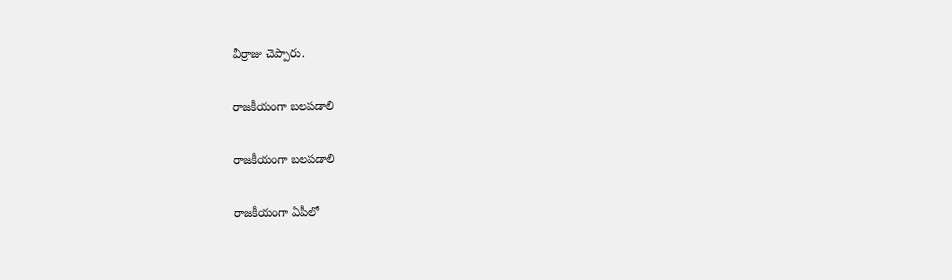వీర్రాజు చెప్పారు.

రాజకీయంగా బలపడాలి

రాజకీయంగా బలపడాలి

రాజకీయంగా ఏపీలో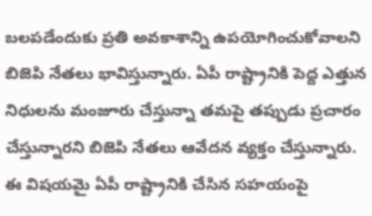బలపడేందుకు ప్రతి అవకాశాన్ని ఉపయోగించుకోవాలని బిజెపి నేతలు భావిస్తున్నారు. ఏపీ రాష్ట్రానికి పెద్ద ఎత్తున నిధులను మంజూరు చేస్తున్నా తమపై తప్పుడు ప్రచారం చేస్తున్నారని బిజెపి నేతలు ఆవేదన వ్యక్తం చేస్తున్నారు. ఈ విషయమై ఏపీ రాష్ట్రానికి చేసిన సహయంపై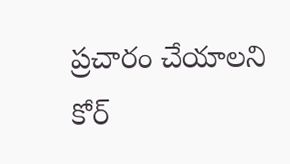ప్రచారం చేయాలని కోర్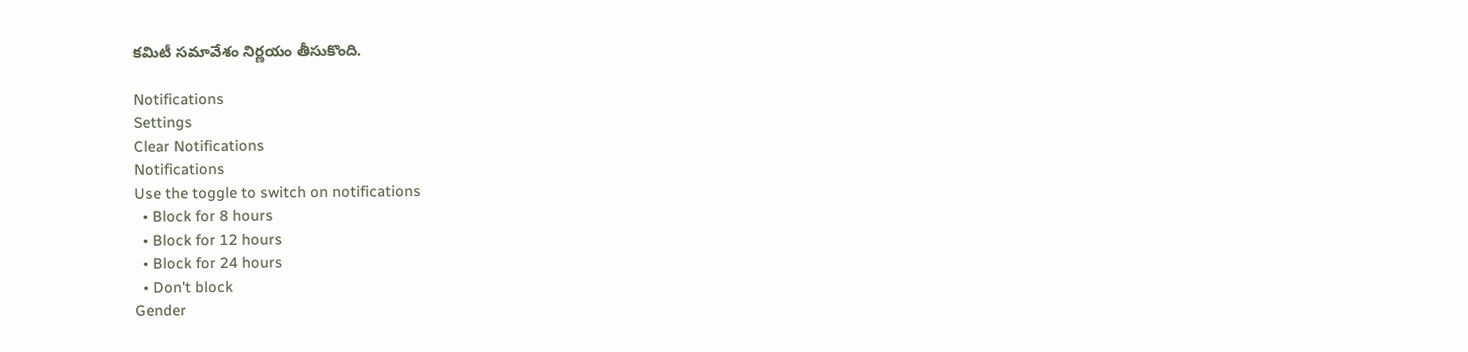కమిటీ సమావేశం నిర్ణయం తీసుకొంది.

Notifications
Settings
Clear Notifications
Notifications
Use the toggle to switch on notifications
  • Block for 8 hours
  • Block for 12 hours
  • Block for 24 hours
  • Don't block
Gender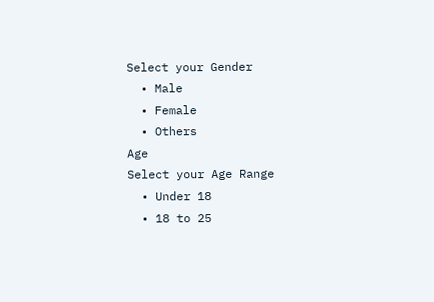Select your Gender
  • Male
  • Female
  • Others
Age
Select your Age Range
  • Under 18
  • 18 to 25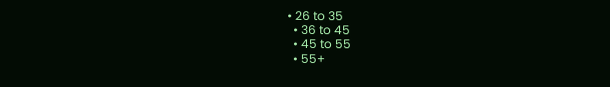• 26 to 35
  • 36 to 45
  • 45 to 55
  • 55+